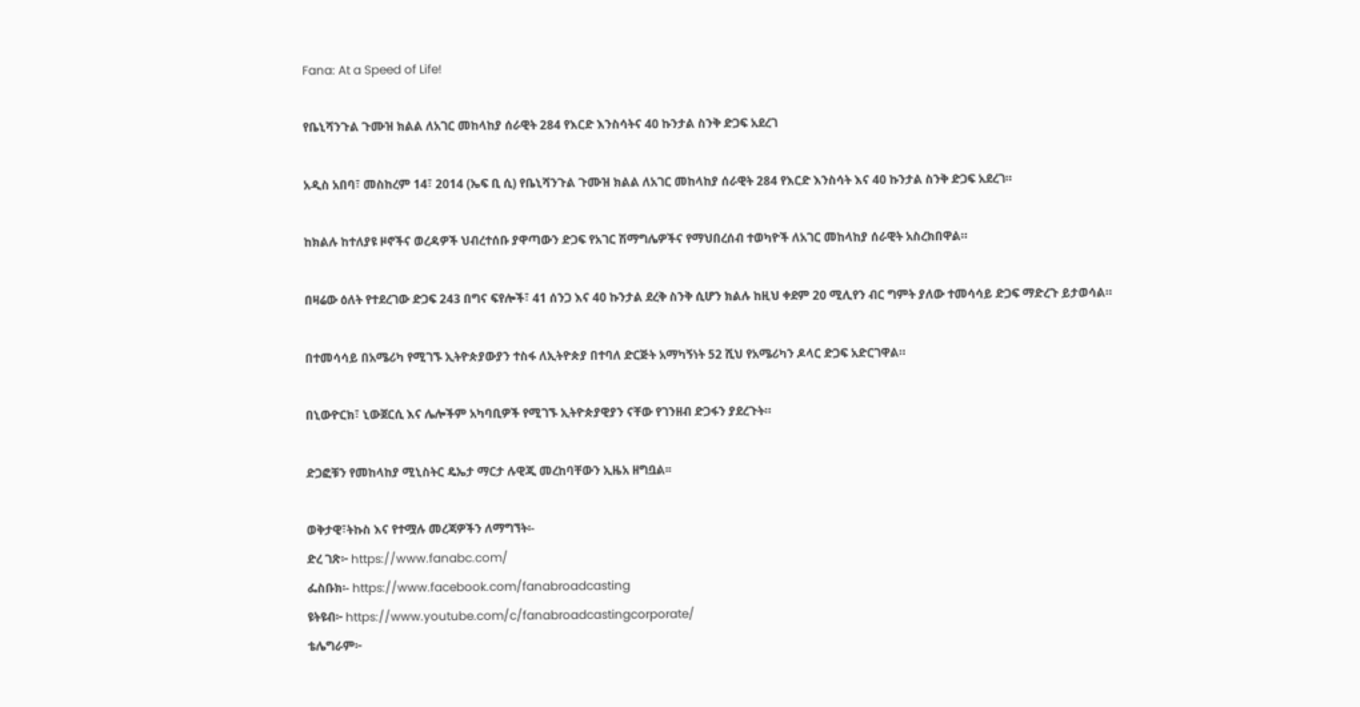Fana: At a Speed of Life!

የቤኒሻንጉል ጉሙዝ ክልል ለአገር መከላከያ ሰራዊት 284 የእርድ እንስሳትና 40 ኩንታል ስንቅ ድጋፍ አደረገ

አዲስ አበባ፣ መስከረም 14፣ 2014 (ኤፍ ቢ ሲ) የቤኒሻንጉል ጉሙዝ ክልል ለአገር መከላከያ ሰራዊት 284 የእርድ እንስሳት እና 40 ኩንታል ስንቅ ድጋፍ አደረገ።

ከክልሉ ከተለያዩ ዞኖችና ወረዳዎች ህብረተሰቡ ያዋጣውን ድጋፍ የአገር ሽማግሌዎችና የማህበረሰብ ተወካዮች ለአገር መከላከያ ሰራዊት አስረክበዋል።

በዛሬው ዕለት የተደረገው ድጋፍ 243 በግና ፍየሎች፣ 41 ሰንጋ እና 40 ኩንታል ደረቅ ስንቅ ሲሆን ክልሉ ከዚህ ቀደም 20 ሚሊየን ብር ግምት ያለው ተመሳሳይ ድጋፍ ማድረጉ ይታወሳል።

በተመሳሳይ በአሜሪካ የሚገኙ ኢትዮጵያውያን ተስፋ ለኢትዮጵያ በተባለ ድርጅት አማካኝነት 52 ሺህ የአሜሪካን ዶላር ድጋፍ አድርገዋል።

በኒውዮርክ፣ ኒውጀርሲ እና ሌሎችም አካባቢዎች የሚገኙ ኢትዮጵያዊያን ናቸው የገንዘብ ድጋፋን ያደረጉት።

ድጋፎቹን የመከላከያ ሚኒስትር ዴኤታ ማርታ ሉዊጂ መረከባቸውን ኢዜአ ዘግቧል፡፡

ወቅታዊ፣ትኩስ እና የተሟሉ መረጃዎችን ለማግኘት፡-
ድረ ገጽ፦ https://www.fanabc.com/
ፌስቡክ፡- https://www.facebook.com/fanabroadcasting
ዩትዩብ፦ https://www.youtube.com/c/fanabroadcastingcorporate/
ቴሌግራም፦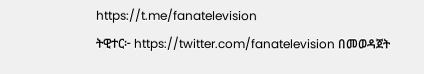https://t.me/fanatelevision
ትዊተር፦ https://twitter.com/fanatelevision በመወዳጀት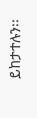ይከታተሉን፡፡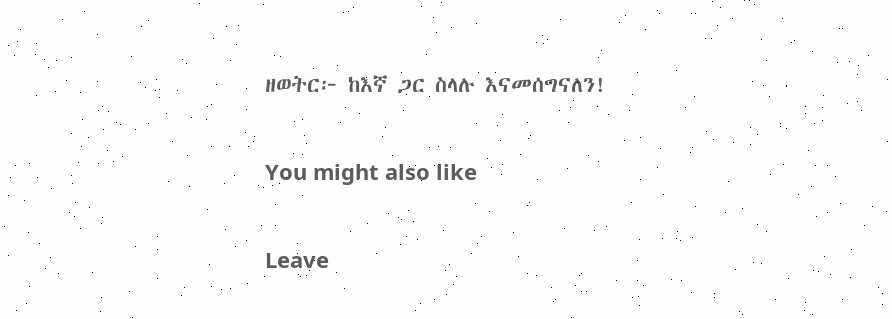ዘወትር፦ ከእኛ ጋር ስላሉ እናመሰግናለን!

You might also like

Leave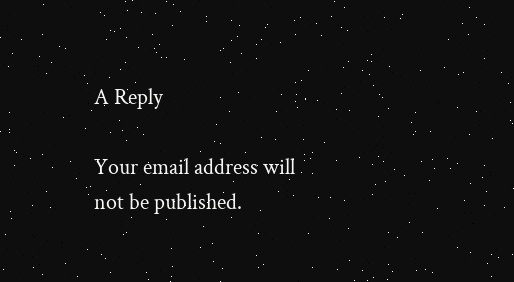A Reply

Your email address will not be published.